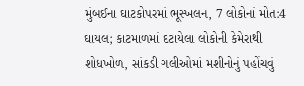મુંબઈના ઘાટકોપરમાં ભૂસ્ખલન, 7 લોકોનાં મોત:4 ઘાયલ; કાટમાળમાં દટાયેલા લોકોની કેમેરાથી શોધખોળ, સાંકડી ગલીઓમાં મશીનોનું પહોંચવું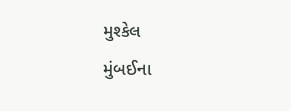મુશ્કેલ
મુંબઈના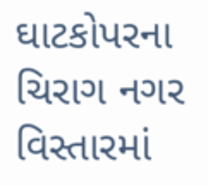ઘાટકોપરના ચિરાગ નગર વિસ્તારમાં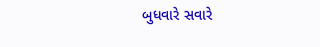બુધવારે સવારે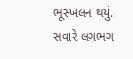ભૂસ્ખલન થયું. સવારે લગભગ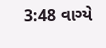3:48 વાગ્યે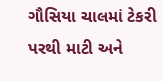ગૌસિયા ચાલમાં ટેકરી પરથી માટી અને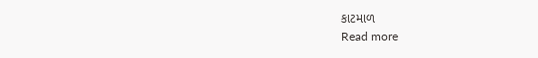કાટમાળ
Read more